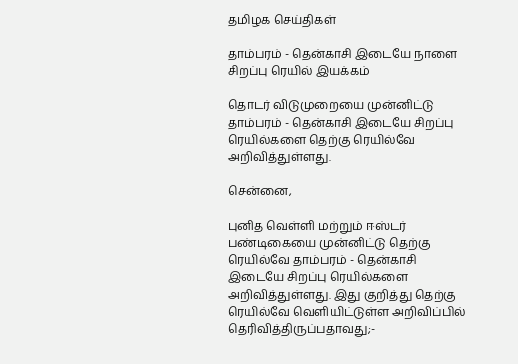தமிழக செய்திகள்

தாம்பரம் - தென்காசி இடையே நாளை சிறப்பு ரெயில் இயக்கம்

தொடர் விடுமுறையை முன்னிட்டு தாம்பரம் - தென்காசி இடையே சிறப்பு ரெயில்களை தெற்கு ரெயில்வே அறிவித்துள்ளது.

சென்னை,

புனித வெள்ளி மற்றும் ஈஸ்டர் பண்டிகையை முன்னிட்டு தெற்கு ரெயில்வே தாம்பரம் - தென்காசி இடையே சிறப்பு ரெயில்களை அறிவித்துள்ளது. இது குறித்து தெற்கு ரெயில்வே வெளியிட்டுள்ள அறிவிப்பில் தெரிவித்திருப்பதாவது;-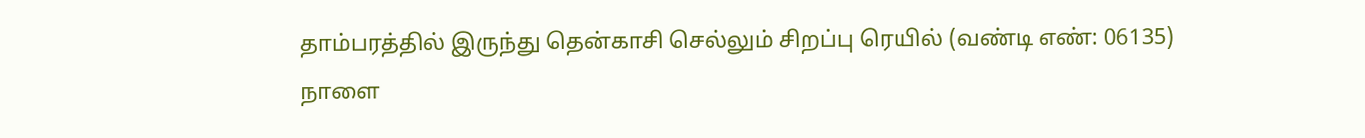தாம்பரத்தில் இருந்து தென்காசி செல்லும் சிறப்பு ரெயில் (வண்டி எண்: 06135) நாளை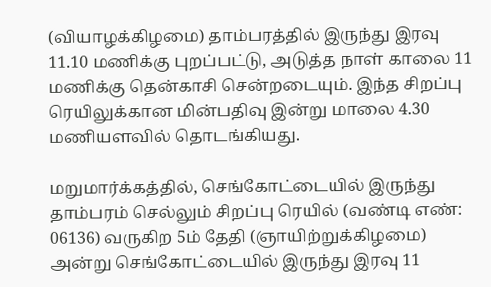(வியாழக்கிழமை) தாம்பரத்தில் இருந்து இரவு 11.10 மணிக்கு புறப்பட்டு, அடுத்த நாள் காலை 11 மணிக்கு தென்காசி சென்றடையும். இந்த சிறப்பு ரெயிலுக்கான மின்பதிவு இன்று மாலை 4.30 மணியளவில் தொடங்கியது.

மறுமார்க்கத்தில், செங்கோட்டையில் இருந்து தாம்பரம் செல்லும் சிறப்பு ரெயில் (வண்டி எண்: 06136) வருகிற 5ம் தேதி (ஞாயிற்றுக்கிழமை) அன்று செங்கோட்டையில் இருந்து இரவு 11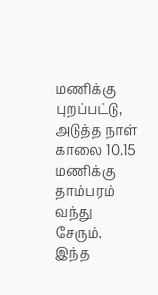மணிக்கு புறப்பட்டு, அடுத்த நாள் காலை 10.15 மணிக்கு தாம்பரம் வந்து சேரும். இந்த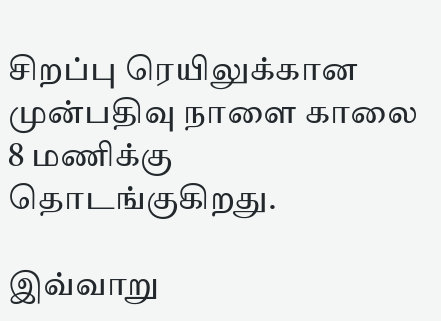சிறப்பு ரெயிலுக்கான முன்பதிவு நாளை காலை 8 மணிக்கு தொடங்குகிறது.

இவ்வாறு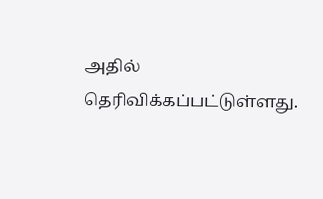அதில் தெரிவிக்கப்பட்டுள்ளது.